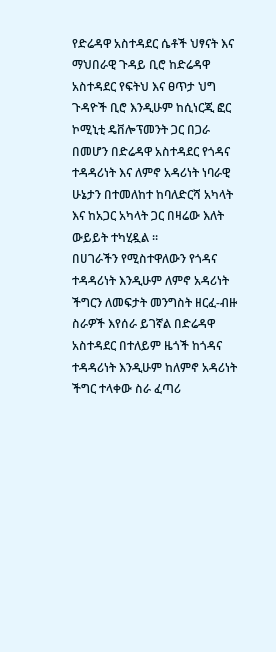የድሬዳዋ አስተዳደር ሴቶች ህፃናት እና ማህበራዊ ጉዳይ ቢሮ ከድሬዳዋ አስተዳደር የፍትህ እና ፀጥታ ህግ ጉዳዮች ቢሮ እንዲሁም ከሲነርጂ ፎር ኮሚኒቲ ዴቨሎፕመንት ጋር በጋራ በመሆን በድሬዳዋ አስተዳደር የጎዳና ተዳዳሪነት እና ለምኖ አዳሪነት ነባራዊ ሁኔታን በተመለከተ ከባለድርሻ አካላት እና ከአጋር አካላት ጋር በዛሬው እለት ውይይት ተካሂዷል ።
በሀገራችን የሚስተዋለውን የጎዳና ተዳዳሪነት እንዲሁም ለምኖ አዳሪነት ችግርን ለመፍታት መንግስት ዘርፈ-ብዙ ስራዎች እየሰራ ይገኛል በድሬዳዋ አስተዳደር በተለይም ዜጎች ከጎዳና ተዳዳሪነት እንዲሁም ከለምኖ አዳሪነት ችግር ተላቀው ስራ ፈጣሪ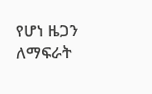የሆነ ዜጋን ለማፍራት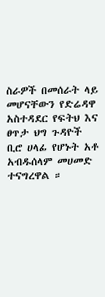ስራዎች በመሰራት ላይ መሆናቸውን የድሬዳዋ አስተዳደር የፍትህ እና ፀጥታ ህግ ጉዳዮች ቢሮ ሀላፊ የሆኑት አቶ አብዱሰላም መሀመድ ተናግረዋል ።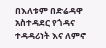በእለቱም በድሬዳዋ አስተዳደር የጎዳና ተዳዳሪነት እና ለምኖ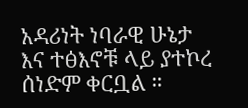አዳሪነት ነባራዊ ሁኔታ እና ተፅእኖቹ ላይ ያተኮረ ሰነድም ቀርቧል ።